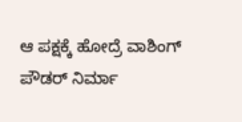ಆ ಪಕ್ಷಕ್ಕೆ ಹೋದ್ರೆ ವಾಶಿಂಗ್‌ ಪೌಡರ್ ನಿರ್ಮಾ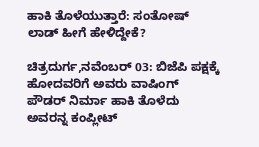ಹಾಕಿ ತೊಳೆಯುತ್ತಾರೆ: ಸಂತೋಷ್ ಲಾಡ್ ಹೀಗೆ ಹೇಳಿದ್ದೇಕೆ?

ಚಿತ್ರದುರ್ಗ,ನವೆಂಬರ್‌ 03: ಬಿಜೆಪಿ ಪಕ್ಷಕ್ಕೆ ಹೋದವರಿಗೆ ಅವರು ವಾಷಿಂಗ್ ಪೌಡರ್ ನಿರ್ಮಾ ಹಾಕಿ ತೊಳೆದು ಅವರನ್ನ ಕಂಪ್ಲೀಟ್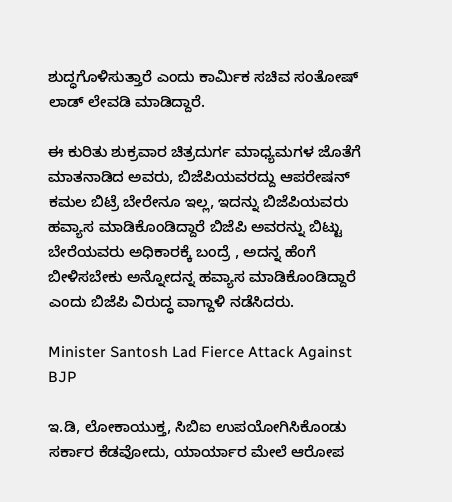ಶುದ್ಧಗೊಳಿಸುತ್ತಾರೆ ಎಂದು ಕಾರ್ಮಿಕ ಸಚಿವ ಸಂತೋಷ್ ಲಾಡ್ ಲೇವಡಿ ಮಾಡಿದ್ದಾರೆ.

ಈ ಕುರಿತು ಶುಕ್ರವಾರ ಚಿತ್ರದುರ್ಗ ಮಾಧ್ಯಮಗಳ ಜೊತೆಗೆ ಮಾತನಾಡಿದ ಅವರು, ಬಿಜೆಪಿಯವರದ್ದು ಆಪರೇಷನ್‌ ಕಮಲ ಬಿಟ್ರೆ ಬೇರೇನೂ ಇಲ್ಲ, ಇದನ್ನು ಬಿಜೆಪಿಯವರು ಹವ್ಯಾಸ ಮಾಡಿಕೊಂಡಿದ್ದಾರೆ ಬಿಜೆಪಿ ಅವರನ್ನು ಬಿಟ್ಟು ಬೇರೆಯವರು ಅಧಿಕಾರಕ್ಕೆ ಬಂದ್ರೆ , ಅದನ್ನ ಹೆಂಗೆ ಬೀಳಿಸಬೇಕು ಅನ್ನೋದನ್ನ ಹವ್ಯಾಸ ಮಾಡಿಕೊಂಡಿದ್ದಾರೆ ಎಂದು ಬಿಜೆಪಿ ವಿರುದ್ಧ ವಾಗ್ದಾಳಿ ನಡೆಸಿದರು.

Minister Santosh Lad Fierce Attack Against BJP

ಇ.ಡಿ, ಲೋಕಾಯುಕ್ತ, ಸಿಬಿಐ ಉಪಯೋಗಿಸಿಕೊಂಡು ಸರ್ಕಾರ ಕೆಡವೋದು, ಯಾರ್ಯಾರ ಮೇಲೆ ಆರೋಪ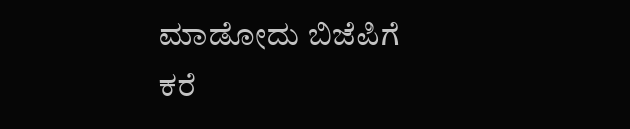ಮಾಡೋದು ಬಿಜೆಪಿಗೆ ಕರೆ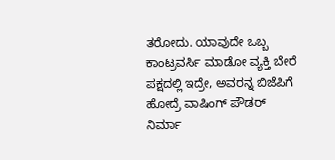ತರೋದು. ಯಾವುದೇ ಒಬ್ಬ ಕಾಂಟ್ರವರ್ಸಿ ಮಾಡೋ ವ್ಯಕ್ತಿ ಬೇರೆ ಪಕ್ಷದಲ್ಲಿ ಇದ್ರೇ, ಅವರನ್ನ ಬಿಜೆಪಿಗೆ ಹೋದ್ರೆ ವಾಷಿಂಗ್ ಪೌಡರ್ ನಿರ್ಮಾ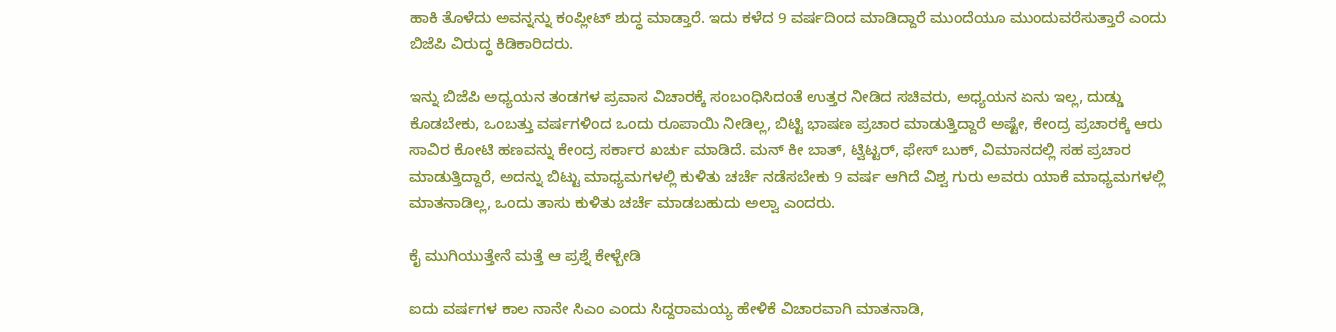ಹಾಕಿ ತೊಳೆದು ಅವನ್ನನ್ನು ಕಂಪ್ಲೀಟ್ ಶುದ್ಧ ಮಾಡ್ತಾರೆ. ಇದು ಕಳೆದ 9 ವರ್ಷದಿಂದ ಮಾಡಿದ್ದಾರೆ ಮುಂದೆಯೂ ಮುಂದುವರೆಸುತ್ತಾರೆ ಎಂದು ಬಿಜೆಪಿ ವಿರುದ್ಧ ಕಿಡಿಕಾರಿದರು.

ಇನ್ನು ಬಿಜೆಪಿ ಅಧ್ಯಯನ ತಂಡಗಳ ಪ್ರವಾಸ ವಿಚಾರಕ್ಕೆ ಸಂಬಂಧಿಸಿದಂತೆ ಉತ್ತರ ನೀಡಿದ ಸಚಿವರು, ಅಧ್ಯಯನ ಏನು ಇಲ್ಲ, ದುಡ್ಡು ಕೊಡಬೇಕು, ಒಂಬತ್ತು ವರ್ಷಗಳಿಂದ ಒಂದು ರೂಪಾಯಿ ನೀಡಿಲ್ಲ, ಬಿಟ್ಟಿ ಭಾಷಣ ಪ್ರಚಾರ ಮಾಡುತ್ತಿದ್ದಾರೆ ಅಷ್ಟೇ, ಕೇಂದ್ರ ಪ್ರಚಾರಕ್ಕೆ ಆರು ಸಾವಿರ ಕೋಟಿ ಹಣವನ್ನು ಕೇಂದ್ರ ಸರ್ಕಾರ ಖರ್ಚು ಮಾಡಿದೆ. ಮನ್ ಕೀ ಬಾತ್, ಟ್ವಿಟ್ಟರ್, ಫೇಸ್ ಬುಕ್, ವಿಮಾನದಲ್ಲಿ ಸಹ ಪ್ರಚಾರ ಮಾಡುತ್ತಿದ್ದಾರೆ, ಅದನ್ನು ಬಿಟ್ಟು ಮಾಧ್ಯಮಗಳಲ್ಲಿ ಕುಳಿತು ಚರ್ಚೆ ನಡೆಸಬೇಕು 9 ವರ್ಷ ಆಗಿದೆ ವಿಶ್ವ ಗುರು ಅವರು ಯಾಕೆ ಮಾಧ್ಯಮಗಳಲ್ಲಿ ಮಾತನಾಡಿಲ್ಲ, ಒಂದು ತಾಸು ಕುಳಿತು ಚರ್ಚೆ ಮಾಡಬಹುದು ಅಲ್ವಾ ಎಂದರು.

ಕೈ ಮುಗಿಯುತ್ತೇನೆ ಮತ್ತೆ ಆ ಪ್ರಶ್ನೆ ಕೇಳ್ಬೇಡಿ

ಐದು ವರ್ಷಗಳ ಕಾಲ ನಾನೇ ಸಿಎಂ ಎಂದು ಸಿದ್ದರಾಮಯ್ಯ ಹೇಳಿಕೆ ವಿಚಾರವಾಗಿ ಮಾತನಾಡಿ,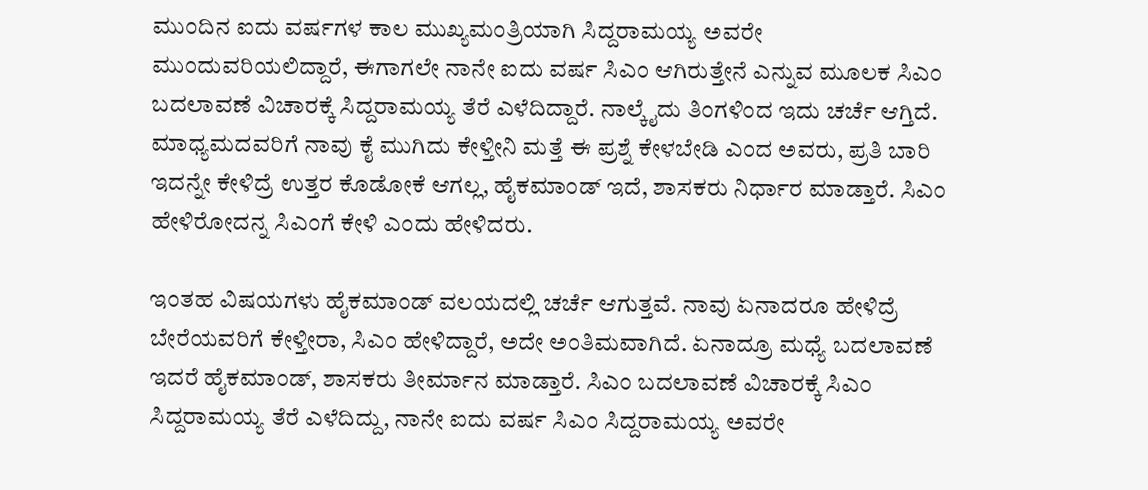ಮುಂದಿನ ಐದು ವರ್ಷಗಳ ಕಾಲ ಮುಖ್ಯಮಂತ್ರಿಯಾಗಿ ಸಿದ್ದರಾಮಯ್ಯ ಅವರೇ ಮುಂದುವರಿಯಲಿದ್ದಾರೆ, ಈಗಾಗಲೇ ನಾನೇ ಐದು ವರ್ಷ ಸಿಎಂ ಆಗಿರುತ್ತೇನೆ ಎನ್ನುವ ಮೂಲಕ ಸಿಎಂ ಬದಲಾವಣೆ ವಿಚಾರಕ್ಕೆ ಸಿದ್ದರಾಮಯ್ಯ ತೆರೆ ಎಳೆದಿದ್ದಾರೆ. ನಾಲ್ಕೈದು ತಿಂಗಳಿಂದ ಇದು ಚರ್ಚೆ ಆಗ್ತಿದೆ. ಮಾಧ್ಯಮದವರಿಗೆ ನಾವು ಕೈ ಮುಗಿದು ಕೇಳ್ತೀನಿ ಮತ್ತೆ ಈ ಪ್ರಶ್ನೆ ಕೇಳಬೇಡಿ ಎಂದ ಅವರು, ಪ್ರತಿ ಬಾರಿ ಇದನ್ನೇ ಕೇಳಿದ್ರೆ ಉತ್ತರ ಕೊಡೋಕೆ ಆಗಲ್ಲ, ಹೈಕಮಾಂಡ್ ಇದೆ, ಶಾಸಕರು ನಿರ್ಧಾರ ಮಾಡ್ತಾರೆ. ಸಿಎಂ ಹೇಳಿರೋದನ್ನ ಸಿಎಂಗೆ ಕೇಳಿ ಎಂದು ಹೇಳಿದರು.

ಇಂತಹ ವಿಷಯಗಳು ಹೈಕಮಾಂಡ್ ವಲಯದಲ್ಲಿ ಚರ್ಚೆ ಆಗುತ್ತವೆ. ನಾವು ಏನಾದರೂ ಹೇಳಿದ್ರೆ ಬೇರೆಯವರಿಗೆ ಕೇಳ್ತೀರಾ, ಸಿಎಂ ಹೇಳಿದ್ದಾರೆ, ಅದೇ ಅಂತಿಮವಾಗಿದೆ. ಏನಾದ್ರೂ ಮಧ್ಯೆ ಬದಲಾವಣೆ ಇದರೆ ಹೈಕಮಾಂಡ್, ಶಾಸಕರು ತೀರ್ಮಾನ ಮಾಡ್ತಾರೆ. ಸಿಎಂ ಬದಲಾವಣೆ ವಿಚಾರಕ್ಕೆ ಸಿಎಂ ಸಿದ್ದರಾಮಯ್ಯ ತೆರೆ ಎಳೆದಿದ್ದು, ನಾನೇ ಐದು ವರ್ಷ ಸಿಎಂ ಸಿದ್ದರಾಮಯ್ಯ ಅವರೇ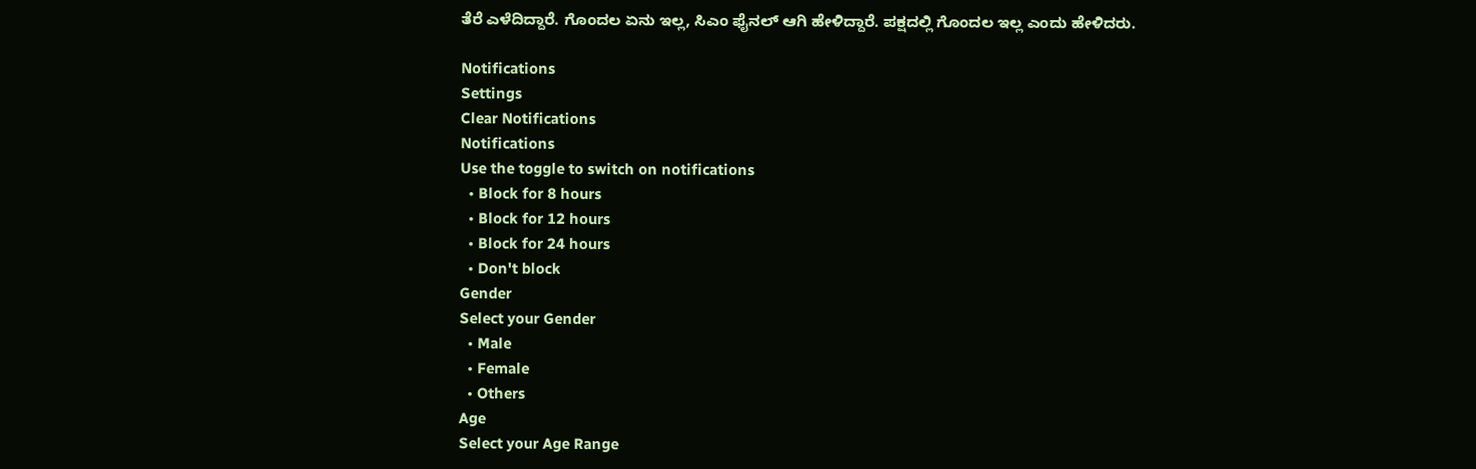ತೆರೆ ಎಳೆದಿದ್ದಾರೆ. ಗೊಂದಲ ಏನು ಇಲ್ಲ, ಸಿಎಂ ಫೈನಲ್ ಆಗಿ ಹೇಳಿದ್ದಾರೆ. ಪಕ್ಷದಲ್ಲಿ ಗೊಂದಲ ಇಲ್ಲ ಎಂದು ಹೇಳಿದರು.

Notifications
Settings
Clear Notifications
Notifications
Use the toggle to switch on notifications
  • Block for 8 hours
  • Block for 12 hours
  • Block for 24 hours
  • Don't block
Gender
Select your Gender
  • Male
  • Female
  • Others
Age
Select your Age Range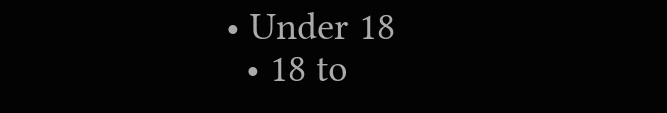• Under 18
  • 18 to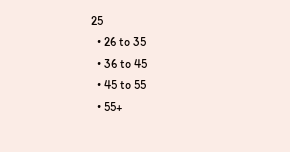25
  • 26 to 35
  • 36 to 45
  • 45 to 55
  • 55+